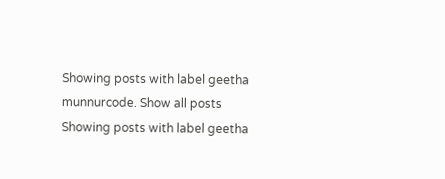Showing posts with label geetha munnurcode. Show all posts
Showing posts with label geetha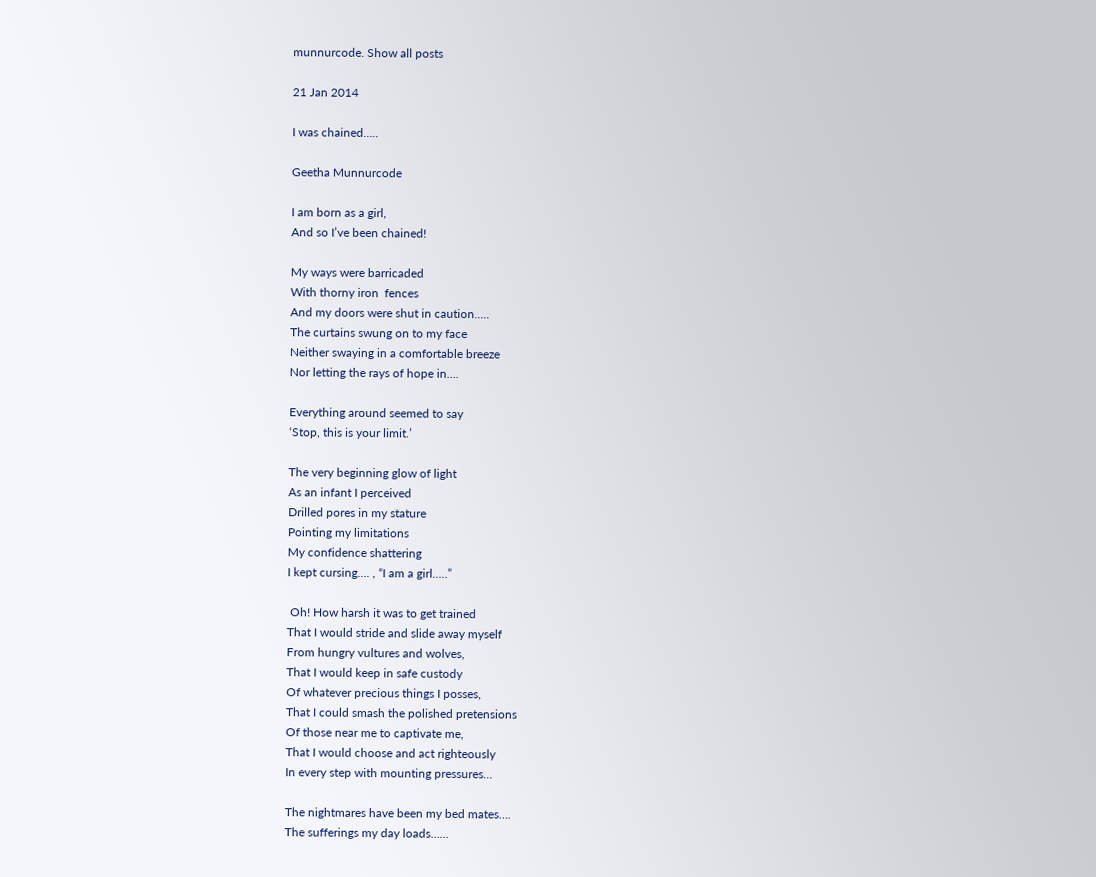munnurcode. Show all posts

21 Jan 2014

I was chained…..

Geetha Munnurcode

I am born as a girl,
And so I’ve been chained!

My ways were barricaded
With thorny iron  fences
And my doors were shut in caution…..
The curtains swung on to my face
Neither swaying in a comfortable breeze
Nor letting the rays of hope in….

Everything around seemed to say
‘Stop, this is your limit.’

The very beginning glow of light
As an infant I perceived
Drilled pores in my stature
Pointing my limitations
My confidence shattering
I kept cursing…. , “I am a girl…..”

 Oh! How harsh it was to get trained
That I would stride and slide away myself
From hungry vultures and wolves,
That I would keep in safe custody
Of whatever precious things I posses,
That I could smash the polished pretensions
Of those near me to captivate me,
That I would choose and act righteously
In every step with mounting pressures…

The nightmares have been my bed mates….
The sufferings my day loads……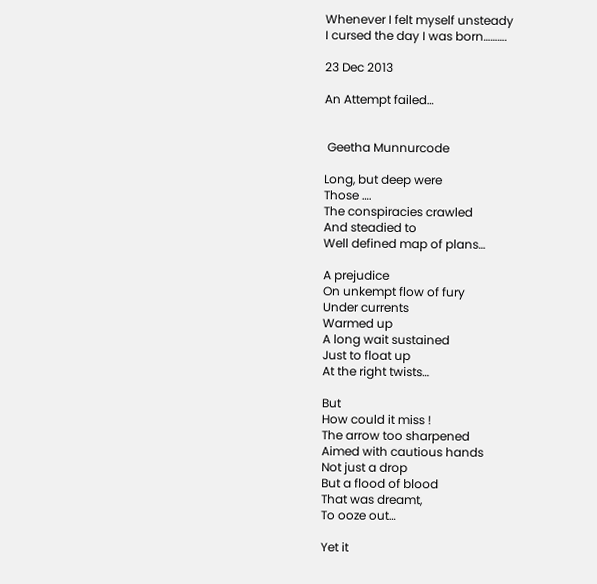Whenever I felt myself unsteady
I cursed the day I was born……….

23 Dec 2013

An Attempt failed…


 Geetha Munnurcode

Long, but deep were
Those ….
The conspiracies crawled
And steadied to
Well defined map of plans…

A prejudice
On unkempt flow of fury
Under currents
Warmed up
A long wait sustained
Just to float up
At the right twists…

But
How could it miss !
The arrow too sharpened
Aimed with cautious hands
Not just a drop
But a flood of blood
That was dreamt,
To ooze out…

Yet it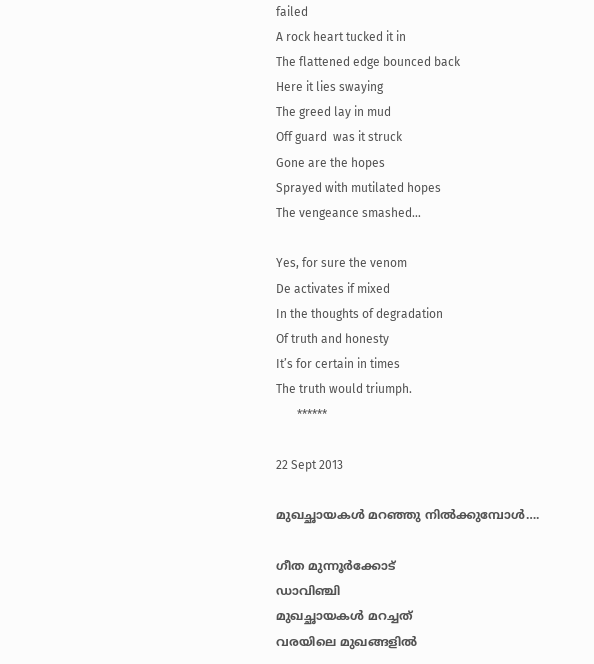failed
A rock heart tucked it in
The flattened edge bounced back
Here it lies swaying
The greed lay in mud
Off guard  was it struck
Gone are the hopes
Sprayed with mutilated hopes
The vengeance smashed…

Yes, for sure the venom
De activates if mixed
In the thoughts of degradation
Of truth and honesty
It’s for certain in times
The truth would triumph.
       ******

22 Sept 2013

മുഖച്ഛായകൾ മറഞ്ഞു നിൽക്കുമ്പോൾ….

ഗീത മുന്നൂർക്കോട്
ഡാവിഞ്ചി
മുഖച്ഛായകൾ മറച്ചത്
വരയിലെ മുഖങ്ങളിൽ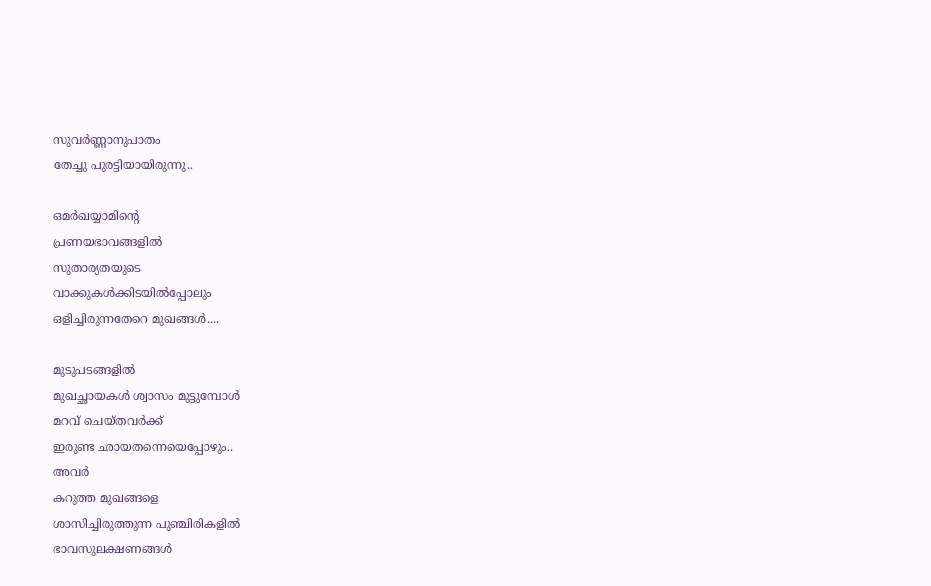സുവര്‍ണ്ണാനുപാതം
തേച്ചു പുരട്ടിയായിരുന്നു..

ഒമര്‍ഖയ്യാമിന്റെ
പ്രണയഭാവങ്ങളിൽ
സുതാര്യതയുടെ
വാക്കുകൾക്കിടയില്‍പ്പോലും
ഒളിച്ചിരുന്നതേറെ മുഖങ്ങൾ....

മുടുപടങ്ങളിൽ
മുഖച്ഛായകൾ ശ്വാസം മുട്ടുമ്പോൾ
മറവ് ചെയ്തവര്‍ക്ക്
ഇരുണ്ട ഛായതന്നെയെപ്പോഴും..
അവർ
കറുത്ത മുഖങ്ങളെ
ശാസിച്ചിരുത്തുന്ന പുഞ്ചിരികളിൽ
ഭാവസുലക്ഷണങ്ങൾ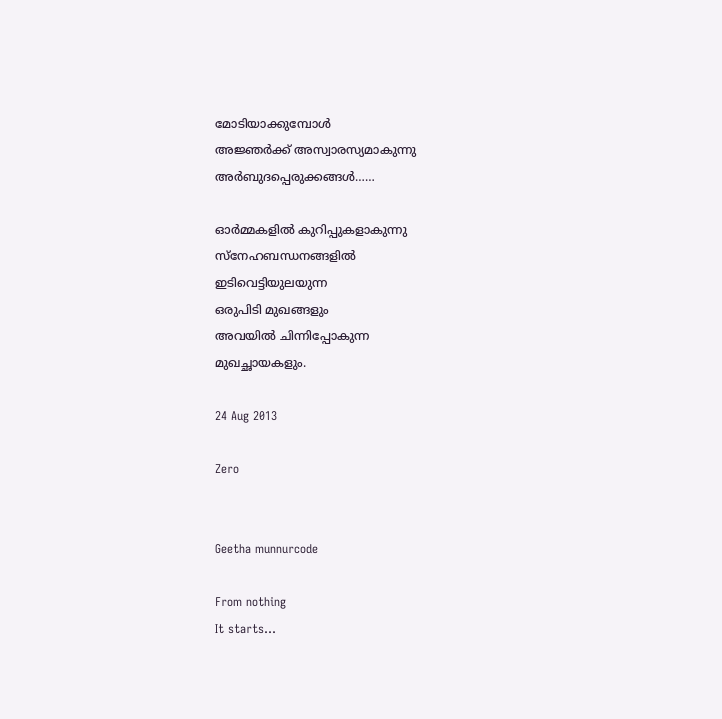മോടിയാക്കുമ്പോൾ
അജ്ഞര്‍ക്ക് അസ്വാരസ്യമാകുന്നു
അര്‍ബുദപ്പെരുക്കങ്ങൾ……

ഓര്‍മ്മകളിൽ കുറിപ്പുകളാകുന്നു
സ്നേഹബന്ധനങ്ങളിൽ
ഇടിവെട്ടിയുലയുന്ന
ഒരുപിടി മുഖങ്ങളും
അവയിൽ ചിന്നിപ്പോകുന്ന
മുഖച്ഛായകളും.

24 Aug 2013

Zero


Geetha munnurcode

From nothing
It starts…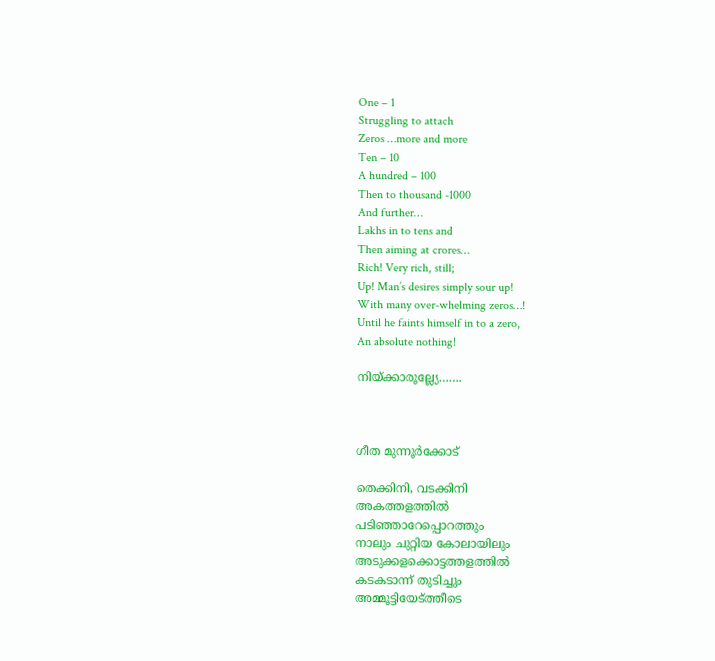One – 1
Struggling to attach
Zeros …more and more
Ten – 10
A hundred – 100
Then to thousand -1000
And further…
Lakhs in to tens and
Then aiming at crores…
Rich! Very rich, still;
Up! Man’s desires simply sour up!
With many over-whelming zeros…!
Until he faints himself in to a zero,
An absolute nothing!

നിയ്ക്കാരൂല്ല്യേ…….



ഗീത മുന്നൂർക്കോട്

തെക്കിനി, വടക്കിനി
അകത്തളത്തിൽ
പടിഞ്ഞാറേപ്പൊറത്തും
നാലും ചുറ്റിയ കോലായിലും
അടുക്കളക്കൊട്ടത്തളത്തിൽ
കടകടാന്ന് തുടിച്ചും
അമ്മൂട്ടിയേട്ത്തീടെ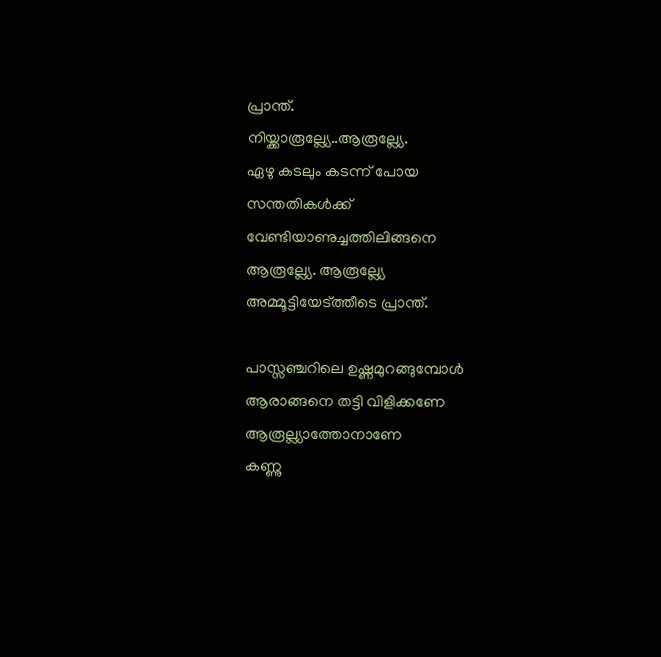പ്രാന്ത്.
നിയ്ക്കാരൂല്ല്യേ..ആരൂല്ല്യേ.
ഏഴു കടലും കടന്ന് പോയ
സന്തതികൾക്ക്
വേണ്ടിയാണുച്ചത്തിലിങ്ങനെ
ആരൂല്ല്യേ. ആരൂല്ല്യേ
അമ്മൂട്ടിയേട്ത്തീടെ പ്രാന്ത്.

പാസ്സഞ്ചറിലെ ഉഷ്ണമുറങ്ങുമ്പോൾ
ആരാങ്ങനെ തട്ടി വിളിക്കണേ
ആരൂല്ല്യാത്തോനാണേ
കണ്ണു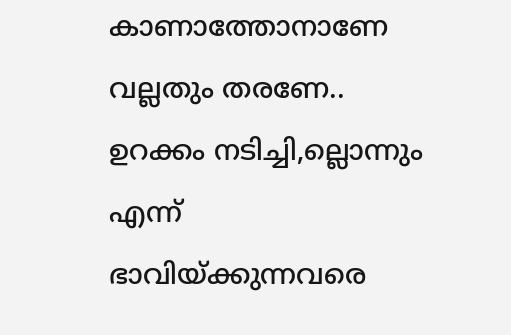കാണാത്തോനാണേ
വല്ലതും തരണേ..
ഉറക്കം നടിച്ചി,ല്ലൊന്നും എന്ന്
ഭാവിയ്ക്കുന്നവരെ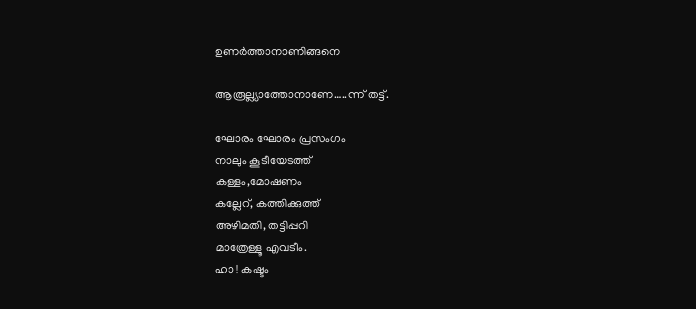ഉണർത്താനാണിങ്ങനെ

ആരൂല്ല്യാത്തോനാണേ…..ന്ന് തട്ട്.

ഘോരം ഘോരം പ്രസംഗം
നാലും കൂടീയേടത്ത്
കള്ളം,മോഷണം
കല്ലേറ്, കത്തിക്കുത്ത്
അഴിമതി, തട്ടിപ്പറി
മാത്രേള്ളൂ എവടീം.
ഹാ ! കഷ്ടം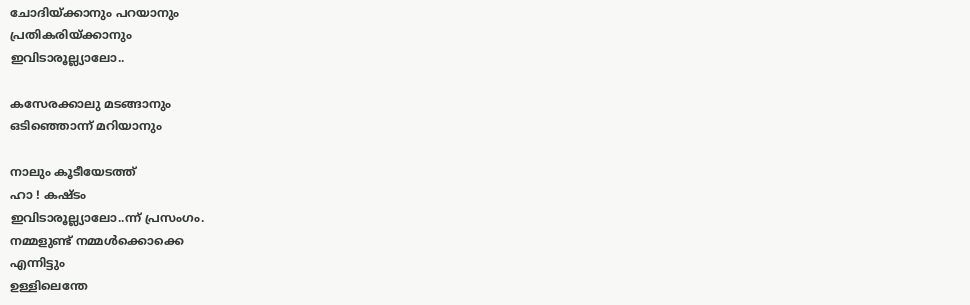ചോദിയ്ക്കാനും പറയാനും
പ്രതികരിയ്ക്കാനും
ഇവിടാരൂല്ല്യാലോ..

കസേരക്കാലു മടങ്ങാനും
ഒടിഞ്ഞൊന്ന് മറിയാനും

നാലും കൂടീയേടത്ത്
ഹാ ! കഷ്ടം
ഇവിടാരൂല്ല്യാലോ..ന്ന് പ്രസംഗം.
നമ്മളുണ്ട് നമ്മൾക്കൊക്കെ
എന്നിട്ടും
ഉള്ളിലെന്തേ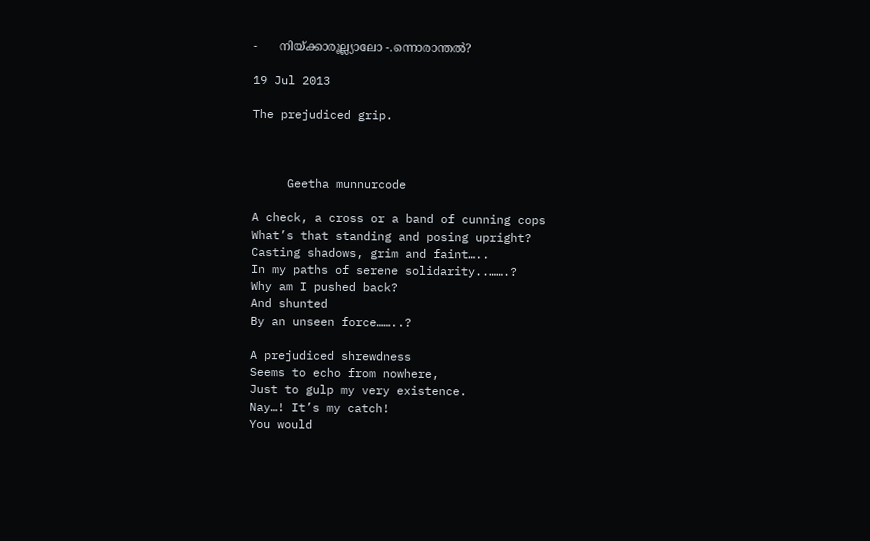-      നിയ്ക്കാരൂല്ല്യാലോ -.ന്നൊരാന്തൽ?

19 Jul 2013

The prejudiced grip.



     Geetha munnurcode

A check, a cross or a band of cunning cops
What’s that standing and posing upright?
Casting shadows, grim and faint…..
In my paths of serene solidarity..…….?
Why am I pushed back?
And shunted
By an unseen force……..?

A prejudiced shrewdness
Seems to echo from nowhere,
Just to gulp my very existence.
Nay…! It’s my catch!
You would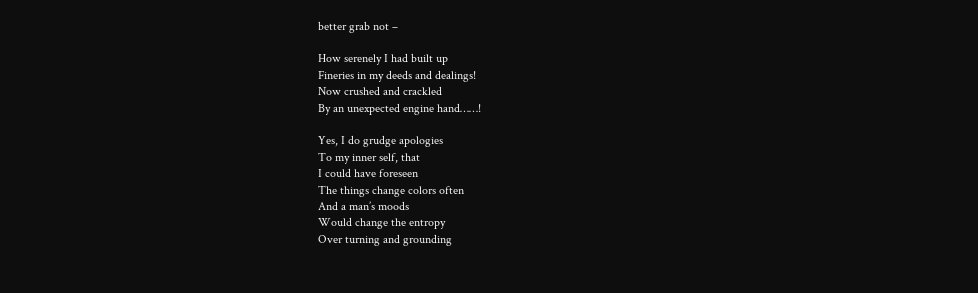better grab not –

How serenely I had built up
Fineries in my deeds and dealings!
Now crushed and crackled
By an unexpected engine hand……!

Yes, I do grudge apologies
To my inner self, that
I could have foreseen
The things change colors often
And a man’s moods
Would change the entropy
Over turning and grounding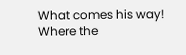What comes his way!
Where the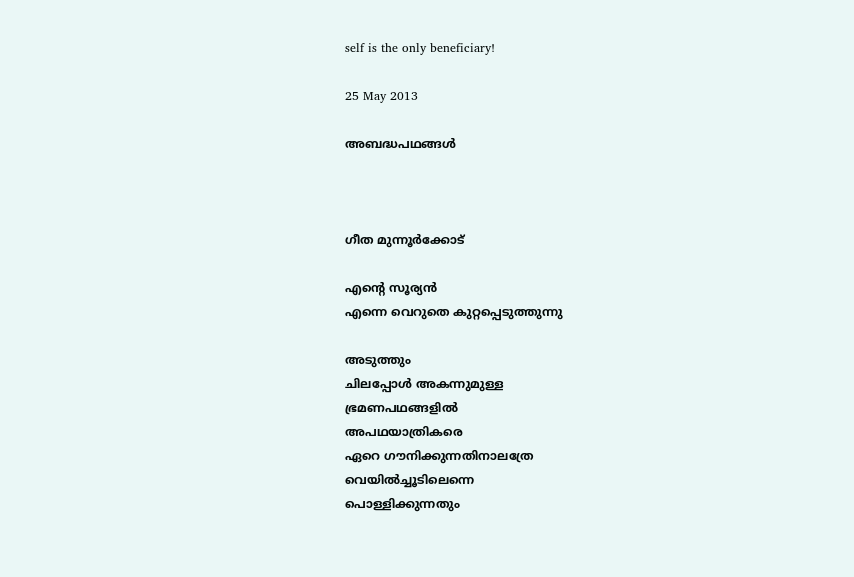self is the only beneficiary!

25 May 2013

അബദ്ധപഥങ്ങൾ



ഗീത മുന്നൂർക്കോട്

എന്റെ സൂര്യൻ
എന്നെ വെറുതെ കുറ്റപ്പെടുത്തുന്നു

അടുത്തും
ചിലപ്പോൾ അകന്നുമുള്ള
ഭ്രമണപഥങ്ങളിൽ
അപഥയാത്രികരെ
ഏറെ ഗൗനിക്കുന്നതിനാലത്രേ
വെയിൽച്ചൂടിലെന്നെ
പൊള്ളിക്കുന്നതും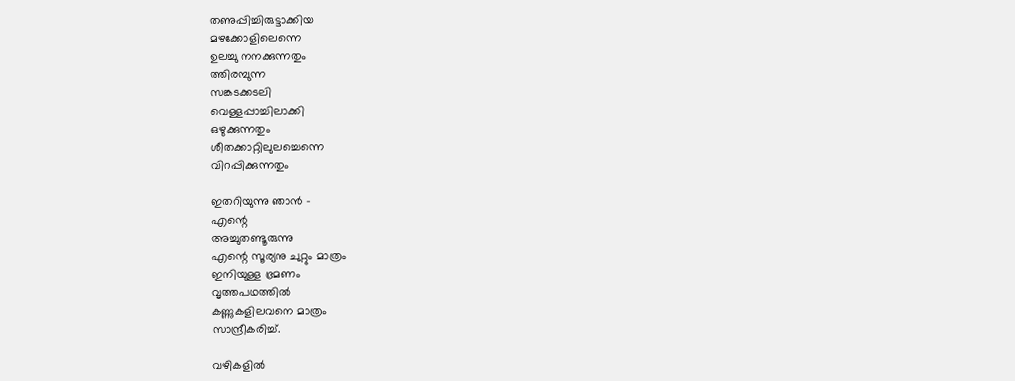തണുപ്പിച്ചിരുട്ടാക്കിയ
മഴക്കോളിലെന്നെ
ഉലച്ചു നനക്കുന്നതും
ത്തിരമ്പുന്ന
സങ്കടക്കടലി
വെള്ളപ്പാച്ചിലാക്കി
ഒഴുക്കുന്നതും
ശീതക്കാറ്റിലുലച്ചെന്നെ
വിറപ്പിക്കുന്നതും

ഇതറിയുന്നു ഞാൻ -
എന്റെ
അച്ചുതണ്ടൂരുന്നു
എന്റെ സൂര്യനു ചുറ്റും മാത്രം
ഇനിയുള്ള ഭ്രമണം
വൃത്തപഥത്തിൽ
കണ്ണുകളിലവനെ മാത്രം
സാന്ദ്രീകരിച്ച്.

വഴികളിൽ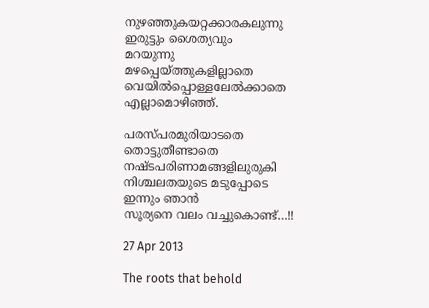നുഴഞ്ഞുകയറ്റക്കാരകലുന്നു
ഇരുട്ടും ശൈത്യവും
മറയുന്നു
മഴപ്പെയ്ത്തുകളില്ലാതെ
വെയിൽപ്പൊള്ളലേൽക്കാതെ
എല്ലാമൊഴിഞ്ഞ്.

പരസ്പരമുരിയാടതെ
തൊട്ടുതീണ്ടാതെ
നഷ്ടപരിണാമങ്ങളിലുരുകി
നിശ്ചലതയുടെ മടുപ്പോടെ
ഇന്നും ഞാൻ
സൂര്യനെ വലം വച്ചുകൊണ്ട്…!!

27 Apr 2013

The roots that behold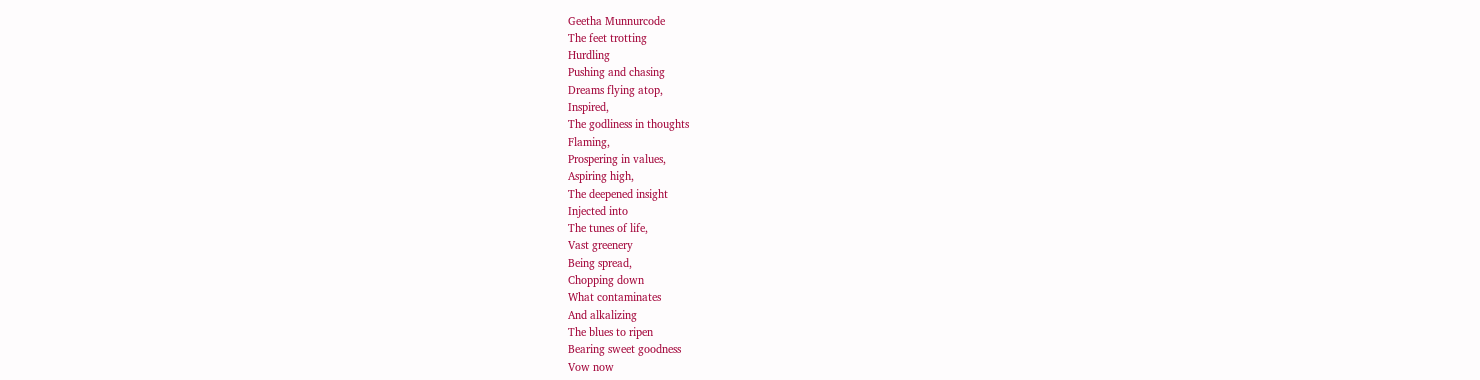Geetha Munnurcode
The feet trotting
Hurdling
Pushing and chasing
Dreams flying atop,
Inspired,
The godliness in thoughts
Flaming,
Prospering in values,
Aspiring high,
The deepened insight
Injected into
The tunes of life,
Vast greenery
Being spread,
Chopping down
What contaminates
And alkalizing
The blues to ripen
Bearing sweet goodness
Vow now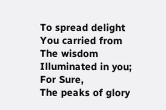To spread delight
You carried from
The wisdom
Illuminated in you;
For Sure,
The peaks of glory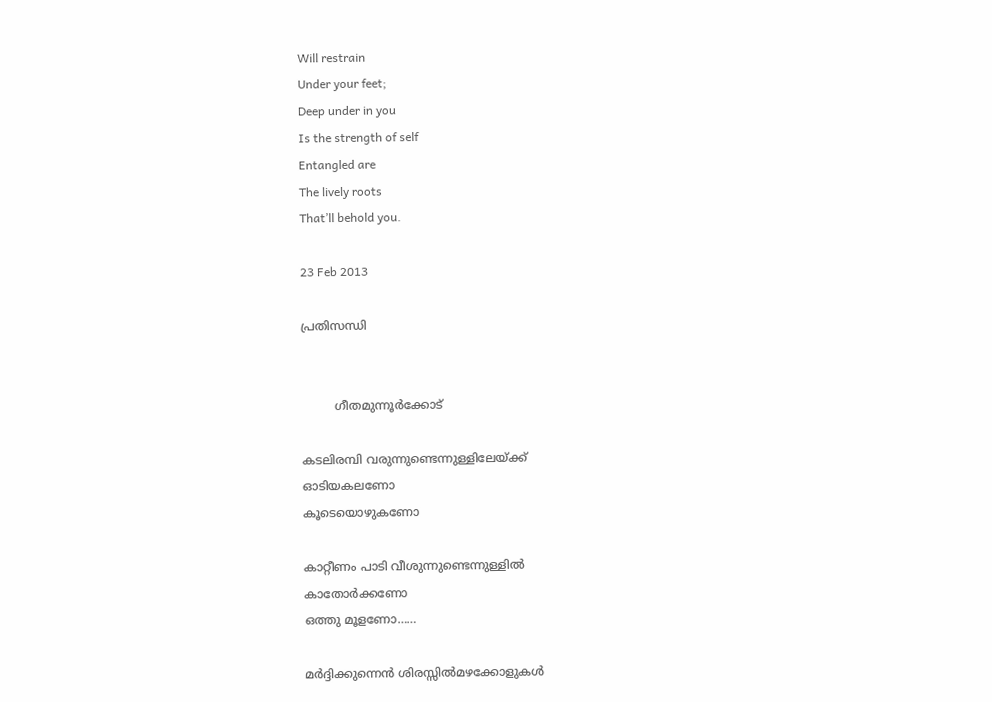Will restrain
Under your feet;
Deep under in you
Is the strength of self
Entangled are
The lively roots
That’ll behold you.

23 Feb 2013

പ്രതിസന്ധി


         ഗീതമുന്നൂര്‍ക്കോട്

കടലിരമ്പി വരുന്നുണ്ടെന്നുള്ളിലേയ്ക്ക്
ഓടിയകലണോ
കൂടെയൊഴുകണോ

കാറ്റീണം പാടി വീശുന്നുണ്ടെന്നുള്ളില്‍
കാതോര്‍ക്കണോ
ഒത്തു മൂളണോ……

മര്‍ദ്ദിക്കുന്നെന്‍ ശിരസ്സില്‍മഴക്കോളുകള്‍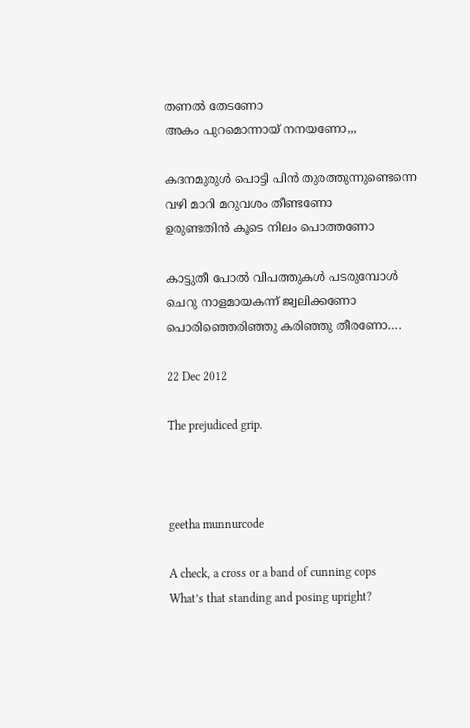തണല്‍ തേടണോ
അകം പുറമൊന്നായ് നനയണോ,,,

കദനമുരുള്‍ പൊട്ടി പിന്‍ തുരത്തുന്നുണ്ടെന്നെ
വഴി മാറി മറുവശം തീണ്ടണോ
ഉരുണ്ടതിന്‍ കൂടെ നിലം പൊത്തണോ

കാട്ടുതീ പോല്‍ വിപത്തുകള്‍ പടരുമ്പോള്‍
ചെറു നാളമായകന്ന് ജ്വലിക്കണോ
പൊരിഞ്ഞെരിഞ്ഞു കരിഞ്ഞു തീരണോ….

22 Dec 2012

The prejudiced grip.



geetha munnurcode

A check, a cross or a band of cunning cops
What’s that standing and posing upright?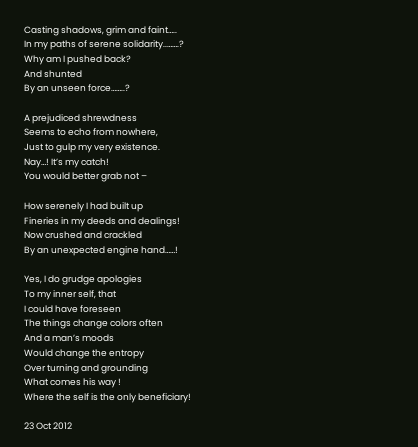Casting shadows, grim and faint…..
In my paths of serene solidarity..…….?
Why am I pushed back?
And shunted
By an unseen force……..?

A prejudiced shrewdness
Seems to echo from nowhere,
Just to gulp my very existence.
Nay…! It’s my catch!
You would better grab not –

How serenely I had built up
Fineries in my deeds and dealings!
Now crushed and crackled
By an unexpected engine hand……!

Yes, I do grudge apologies
To my inner self, that
I could have foreseen
The things change colors often
And a man’s moods
Would change the entropy
Over turning and grounding
What comes his way !
Where the self is the only beneficiary!

23 Oct 2012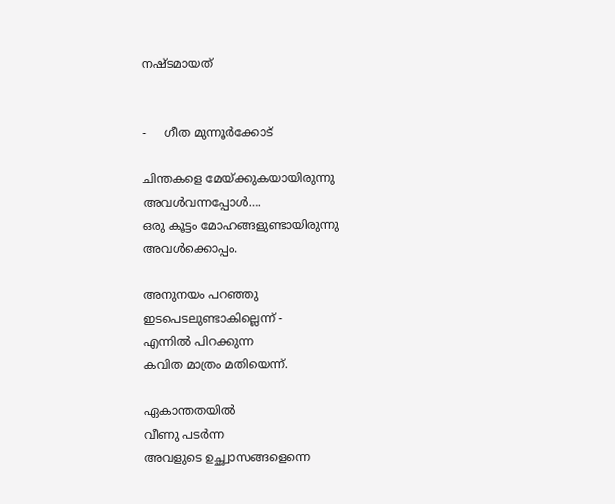നഷ്ടമായത്


-     ഗീത മുന്നൂർക്കോട്

ചിന്തകളെ മേയ്ക്കുകയായിരുന്നു
അവള്‍വന്നപ്പോള്‍….
ഒരു കൂട്ടം മോഹങ്ങളുണ്ടായിരുന്നു
അവള്‍ക്കൊപ്പം.

അനുനയം പറഞ്ഞു
ഇടപെടലുണ്ടാകില്ലെന്ന് -
എന്നില്‍ പിറക്കുന്ന
കവിത മാത്രം മതിയെന്ന്.

ഏകാന്തതയില്‍
വീണു പടര്‍ന്ന
അവളുടെ ഉച്ഛ്വാസങ്ങളെന്നെ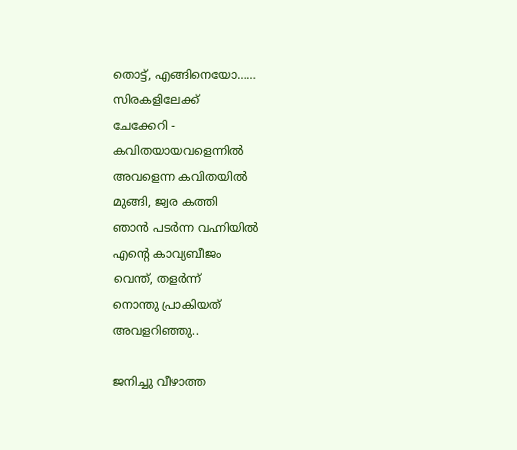തൊട്ട്, എങ്ങിനെയോ……
സിരകളിലേക്ക്
ചേക്കേറി -
കവിതയായവളെന്നില്‍
അവളെന്ന കവിതയില്‍
മുങ്ങി, ജ്വര കത്തി
ഞാന്‍ പടര്‍ന്ന വഹ്നിയില്‍
എന്റെ കാവ്യബീജം
വെന്ത്, തളര്‍ന്ന്
നൊന്തു പ്രാകിയത്
അവളറിഞ്ഞു..

ജനിച്ചു വീഴാത്ത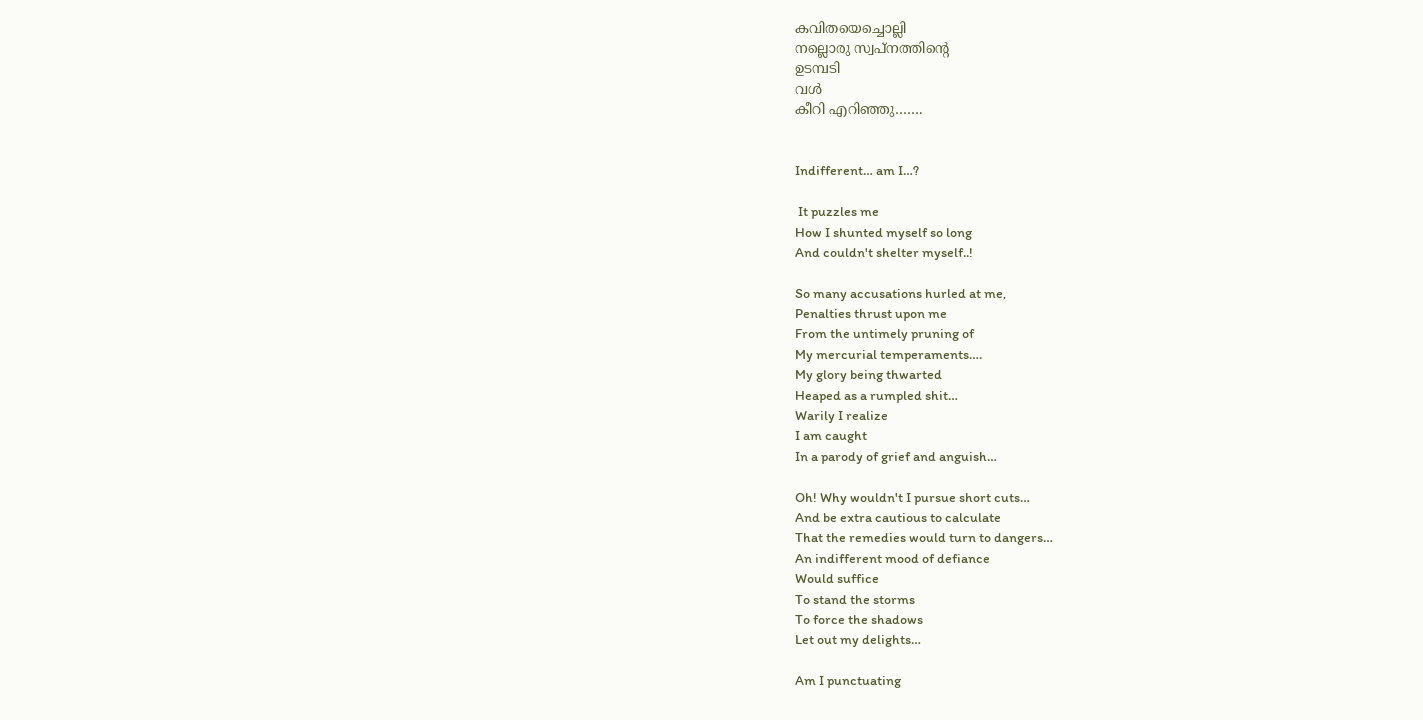കവിതയെച്ചൊല്ലി
നല്ലൊരു സ്വപ്നത്തിന്റെ
ഉടമ്പടി
വള്‍
കീറി എറിഞ്ഞു…….


Indifferent… am I…?

 It puzzles me
How I shunted myself so long
And couldn't shelter myself..!

So many accusations hurled at me,
Penalties thrust upon me
From the untimely pruning of
My mercurial temperaments….
My glory being thwarted
Heaped as a rumpled shit…
Warily I realize
I am caught
In a parody of grief and anguish…

Oh! Why wouldn't I pursue short cuts…
And be extra cautious to calculate
That the remedies would turn to dangers…
An indifferent mood of defiance
Would suffice
To stand the storms
To force the shadows
Let out my delights…

Am I punctuating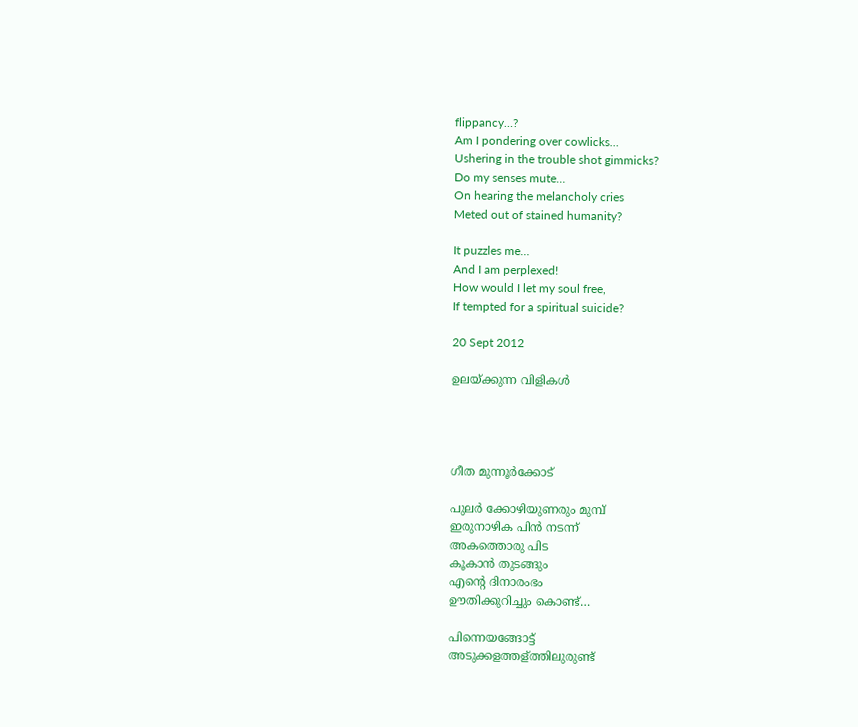flippancy…?
Am I pondering over cowlicks…
Ushering in the trouble shot gimmicks?
Do my senses mute…
On hearing the melancholy cries
Meted out of stained humanity?

It puzzles me…
And I am perplexed!
How would I let my soul free,
If tempted for a spiritual suicide?

20 Sept 2012

ഉലയ്ക്കുന്ന വിളികള്‍




ഗീത മുന്നൂർക്കോട്

പുലര്‍ ക്കോഴിയുണരും മുമ്പ്
ഇരുനാഴിക പിന്‍ നടന്ന്
അകത്തൊരു പിട
കൂകാന്‍ തുടങ്ങും
എന്റെ ദിനാരംഭം
ഊതിക്കുറിച്ചും കൊണ്ട്…

പിന്നെയങ്ങോട്ട്
അടുക്കളത്തള്ത്തിലുരുണ്ട്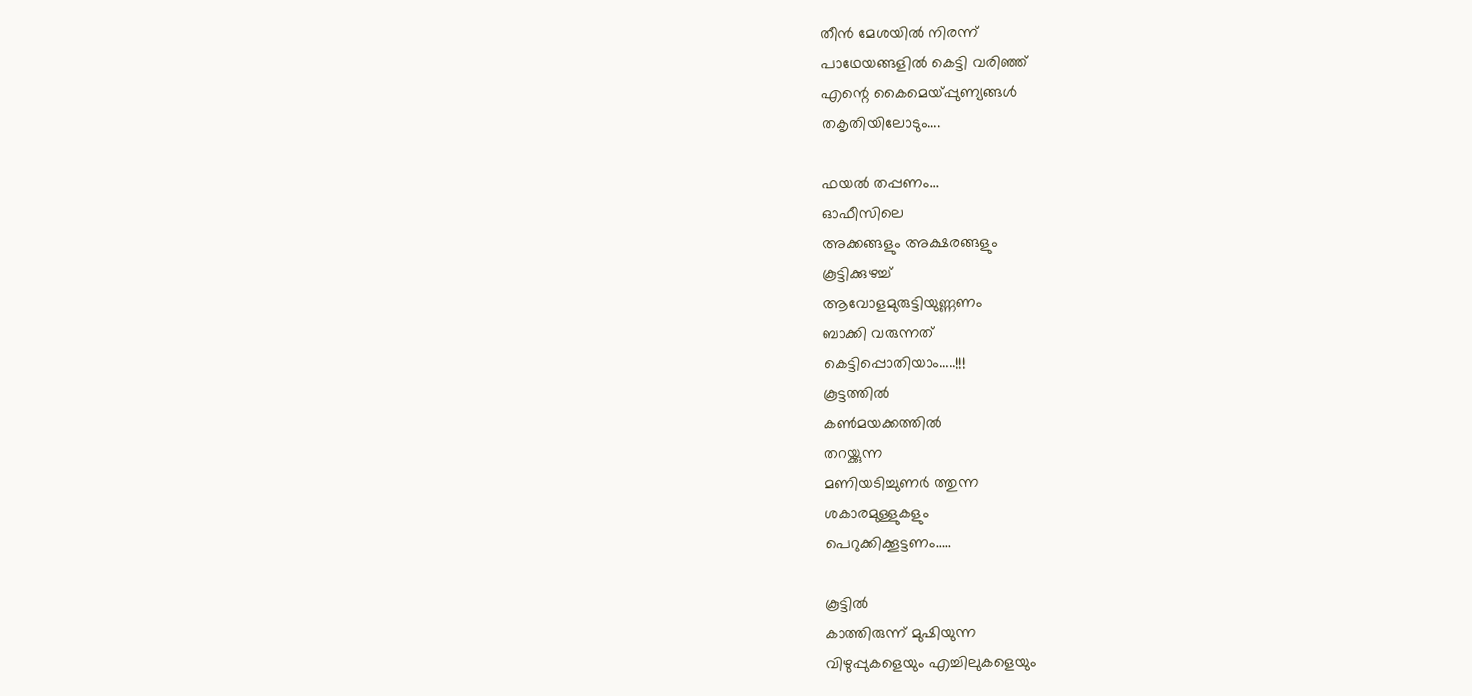തീന്‍ മേശയില്‍ നിരന്ന്
പാഥേയങ്ങളില്‍ കെട്ടി വരിഞ്ഞ്
എന്റെ കൈമെയ്പ്പുണ്യങ്ങള്‍
തകൃതിയിലോടും….

ഫയല്‍ തപ്പണം…
ഓഫീസിലെ
അക്കങ്ങളും അക്ഷരങ്ങളും
കൂട്ടിക്കുഴച്ച്
ആവോളമുരുട്ടിയുണ്ണണം
ബാക്കി വരുന്നത്
കെട്ടിപ്പൊതിയാം…..!!!
കൂട്ടത്തില്‍
കണ്‍മയക്കത്തില്‍
തറയ്ക്കുന്ന
മണിയടിച്ചുണര്‍ ത്തുന്ന
ശകാരമുള്ളുകളും
പെറുക്കിക്കൂട്ടണം…..

കൂട്ടില്‍
കാത്തിരുന്ന് മുഷിയുന്ന
വിഴുപ്പുകളെയും എച്ചിലുകളെയും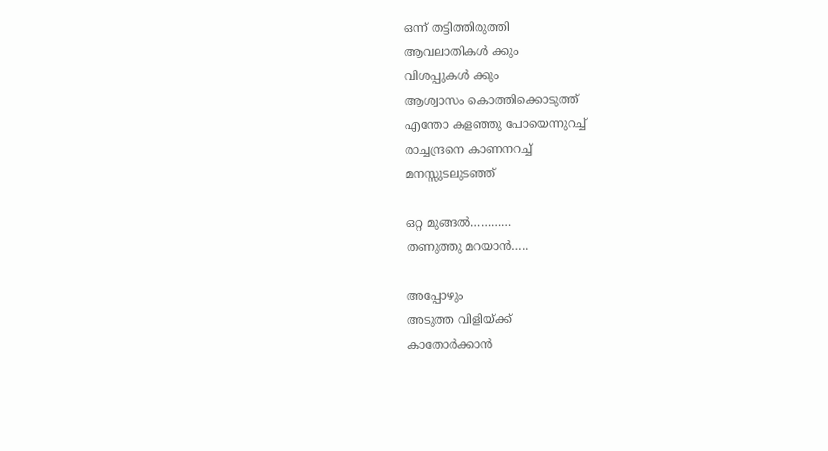ഒന്ന് തട്ടിത്തിരുത്തി
ആവലാതികള്‍ ക്കും
വിശപ്പുകള്‍ ക്കും
ആശ്വാസം കൊത്തിക്കൊടുത്ത്
എന്തോ കളഞ്ഞു പോയെന്നുറച്ച്
രാച്ചന്ദ്രനെ കാണനറച്ച്
മനസ്സുടലുടഞ്ഞ്

ഒറ്റ മുങ്ങല്‍…………
തണുത്തു മറയാന്‍…..

അപ്പോഴും
അടുത്ത വിളിയ്ക്ക്
കാതോര്‍ക്കാന്‍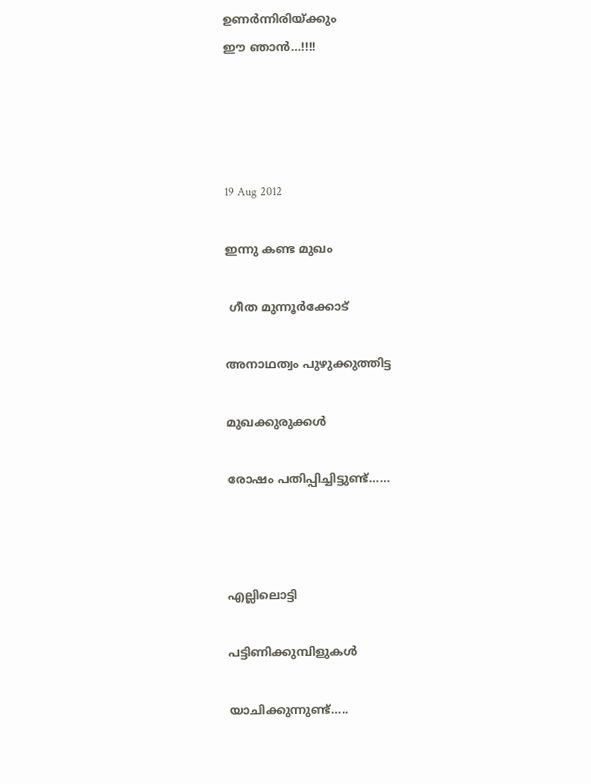ഉണര്‍ന്നിരിയ്ക്കും
ഈ ഞാന്‍…!!!!




19 Aug 2012

ഇന്നു കണ്ട മുഖം

 ഗീത മുന്നൂർക്കോട്

അനാഥത്വം പുഴുക്കുത്തിട്ട

മുഖക്കുരുക്കള്‍

രോഷം പതിപ്പിച്ചിട്ടുണ്ട്……



എല്ലിലൊട്ടി

പട്ടിണിക്കുമ്പിളുകള്‍

യാചിക്കുന്നുണ്ട്…..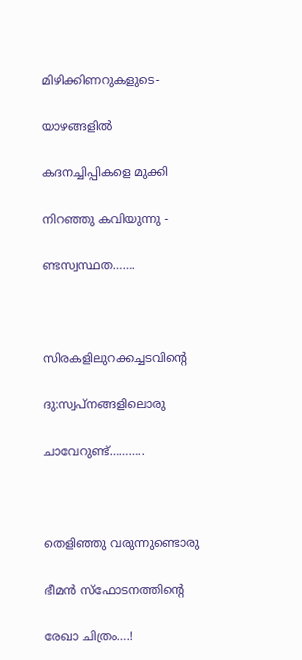മിഴിക്കിണറുകളുടെ-

യാഴങ്ങളില്‍

കദനച്ചിപ്പികളെ മുക്കി

നിറഞ്ഞു കവിയുന്നു -

ണ്ടസ്വസ്ഥത…….



സിരകളിലുറക്കച്ചടവിന്റെ

ദു:സ്വപ്നങ്ങളിലൊരു

ചാവേറുണ്ട്………..



തെളിഞ്ഞു വരുന്നുണ്ടൊരു

ഭീമന്‍ സ്ഫോടനത്തിന്റെ

രേഖാ ചിത്രം….!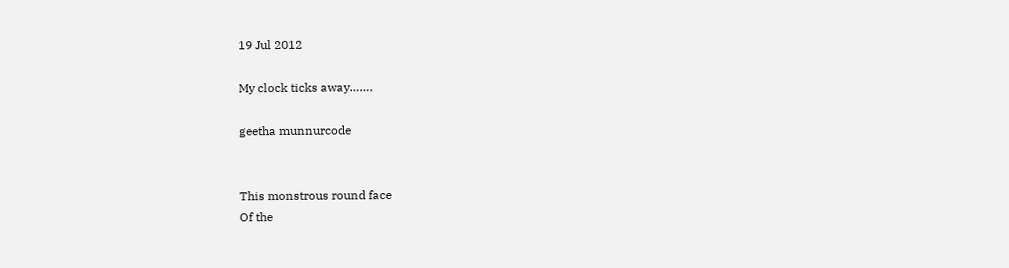19 Jul 2012

My clock ticks away…….

geetha munnurcode


This monstrous round face
Of the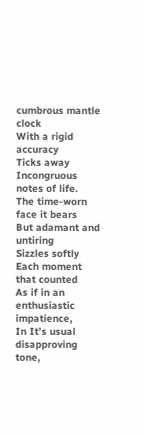cumbrous mantle clock
With a rigid accuracy
Ticks away
Incongruous notes of life.
The time-worn face it bears
But adamant and untiring
Sizzles softly
Each moment that counted
As if in an enthusiastic impatience,
In It’s usual disapproving tone,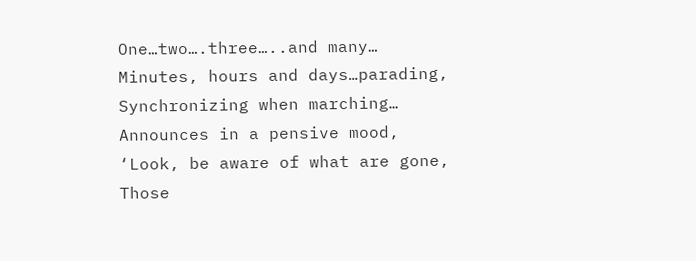One…two….three…..and many…
Minutes, hours and days…parading,
Synchronizing when marching…
Announces in a pensive mood,
‘Look, be aware of what are gone,
Those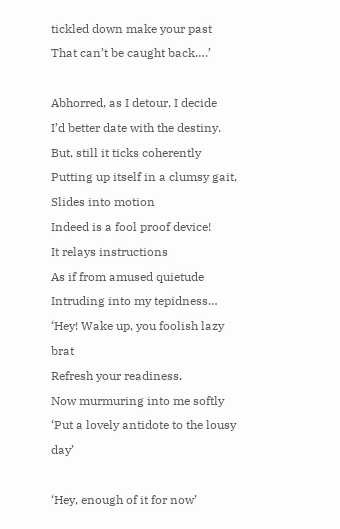tickled down make your past
That can’t be caught back….’

Abhorred, as I detour, I decide
I’d better date with the destiny.
But, still it ticks coherently
Putting up itself in a clumsy gait,
Slides into motion
Indeed is a fool proof device!
It relays instructions
As if from amused quietude
Intruding into my tepidness…
‘Hey! Wake up, you foolish lazy brat
Refresh your readiness.
Now murmuring into me softly
‘Put a lovely antidote to the lousy day’

‘Hey, enough of it for now’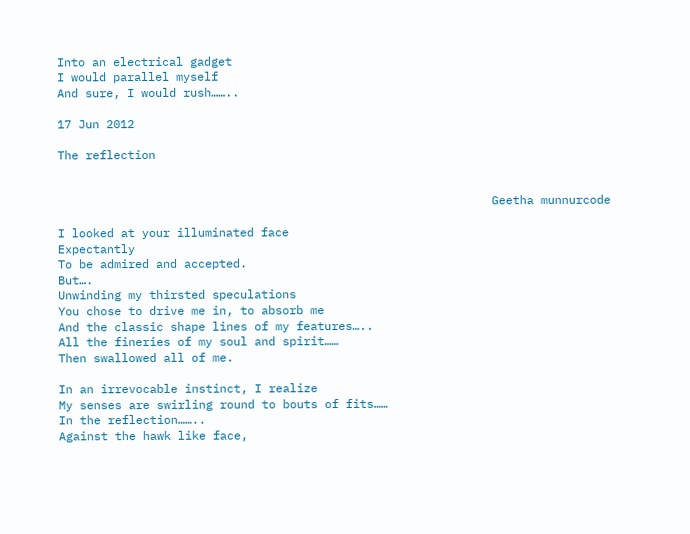Into an electrical gadget
I would parallel myself
And sure, I would rush……..

17 Jun 2012

The reflection


                                                              Geetha munnurcode

I looked at your illuminated face
Expectantly
To be admired and accepted.
But….
Unwinding my thirsted speculations
You chose to drive me in, to absorb me
And the classic shape lines of my features…..
All the fineries of my soul and spirit……
Then swallowed all of me.

In an irrevocable instinct, I realize
My senses are swirling round to bouts of fits……
In the reflection……..
Against the hawk like face,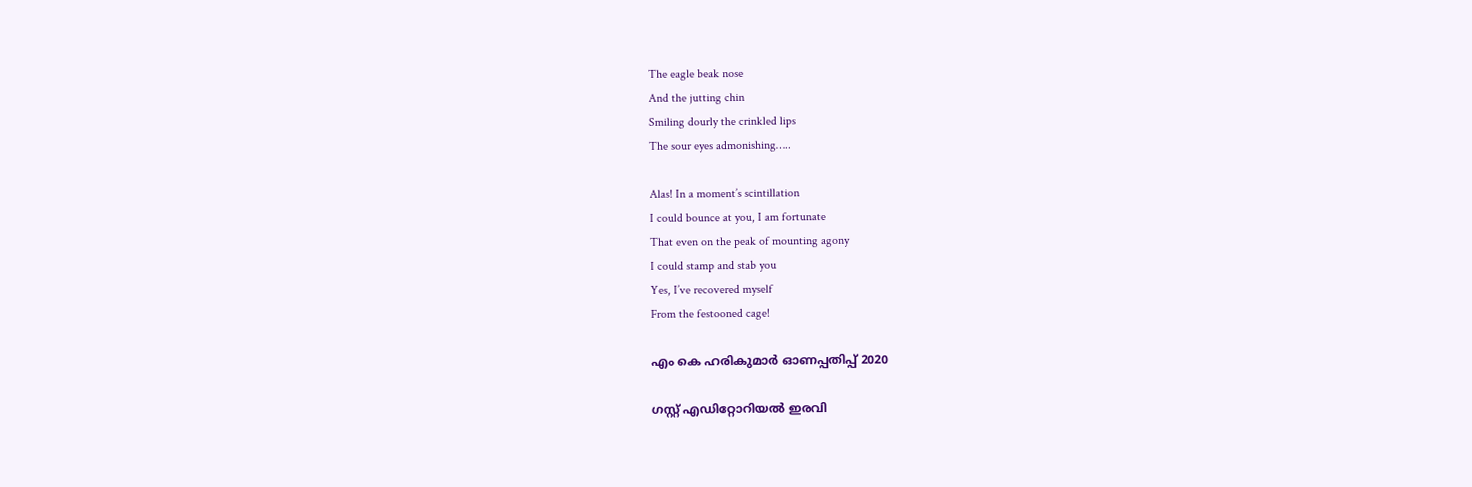The eagle beak nose
And the jutting chin
Smiling dourly the crinkled lips
The sour eyes admonishing…..

Alas! In a moment’s scintillation
I could bounce at you, I am fortunate
That even on the peak of mounting agony
I could stamp and stab you
Yes, I’ve recovered myself
From the festooned cage!

എം കെ ഹരികുമാർ ഓണപ്പതിപ്പ്‌ 2020

ഗസ്റ്റ് എഡിറ്റോറിയൽ ഇരവി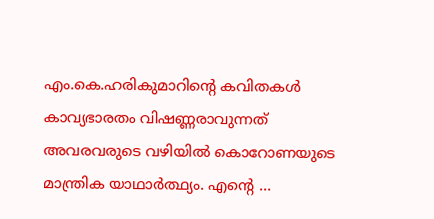എം.കെ.ഹരികുമാറിൻ്റെ കവിതകൾ കാവ്യഭാരതം വിഷണ്ണരാവുന്നത് അവരവരുടെ വഴിയിൽ കൊറോണയുടെ മാന്ത്രിക യാഥാർത്ഥ്യം. എന്റെ ...